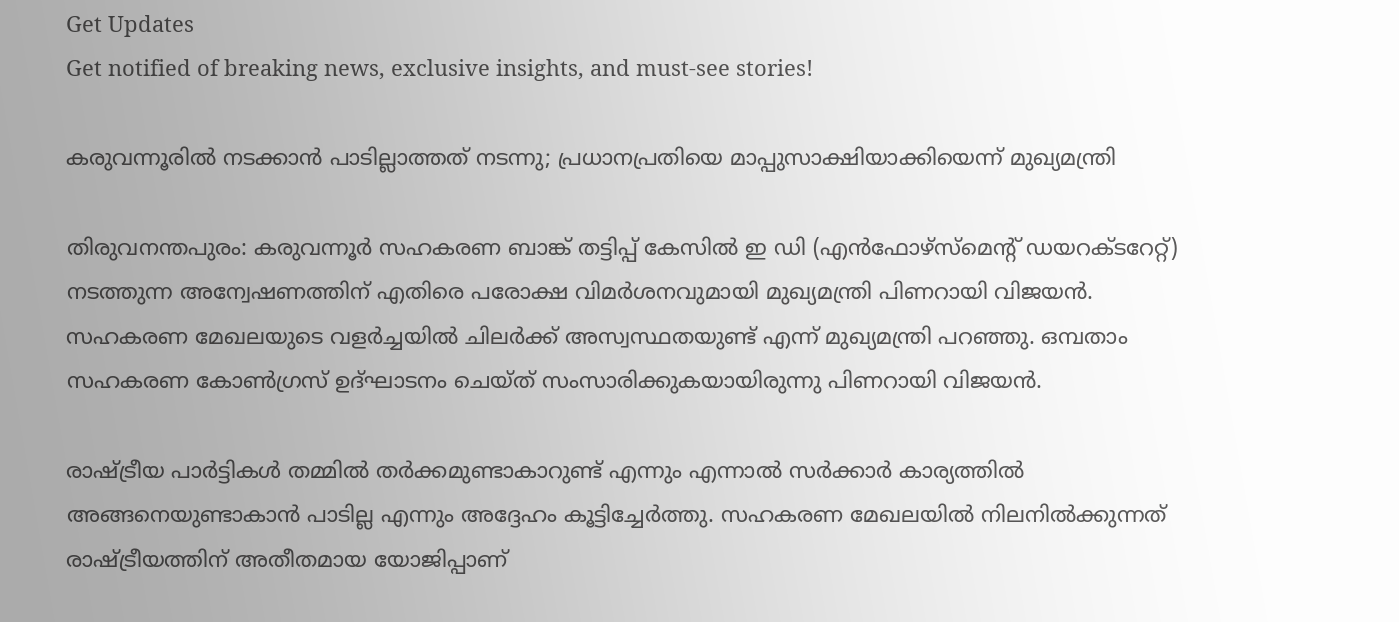Get Updates
Get notified of breaking news, exclusive insights, and must-see stories!

കരുവന്നൂരില്‍ നടക്കാന്‍ പാടില്ലാത്തത് നടന്നു; പ്രധാനപ്രതിയെ മാപ്പുസാക്ഷിയാക്കിയെന്ന് മുഖ്യമന്ത്രി

തിരുവനന്തപുരം: കരുവന്നൂര്‍ സഹകരണ ബാങ്ക് തട്ടിപ്പ് കേസില്‍ ഇ ഡി (എന്‍ഫോഴ്‌സ്‌മെന്റ് ഡയറക്ടറേറ്റ്) നടത്തുന്ന അന്വേഷണത്തിന് എതിരെ പരോക്ഷ വിമര്‍ശനവുമായി മുഖ്യമന്ത്രി പിണറായി വിജയന്‍. സഹകരണ മേഖലയുടെ വളര്‍ച്ചയില്‍ ചിലര്‍ക്ക് അസ്വസ്ഥതയുണ്ട് എന്ന് മുഖ്യമന്ത്രി പറഞ്ഞു. ഒമ്പതാം സഹകരണ കോണ്‍ഗ്രസ് ഉദ്ഘാടനം ചെയ്ത് സംസാരിക്കുകയായിരുന്നു പിണറായി വിജയന്‍.

രാഷ്ട്രീയ പാര്‍ട്ടികള്‍ തമ്മില്‍ തര്‍ക്കമുണ്ടാകാറുണ്ട് എന്നും എന്നാല്‍ സര്‍ക്കാര്‍ കാര്യത്തില്‍ അങ്ങനെയുണ്ടാകാന്‍ പാടില്ല എന്നും അദ്ദേഹം കൂട്ടിച്ചേര്‍ത്തു. സഹകരണ മേഖലയില്‍ നിലനില്‍ക്കുന്നത് രാഷ്ട്രീയത്തിന് അതീതമായ യോജിപ്പാണ്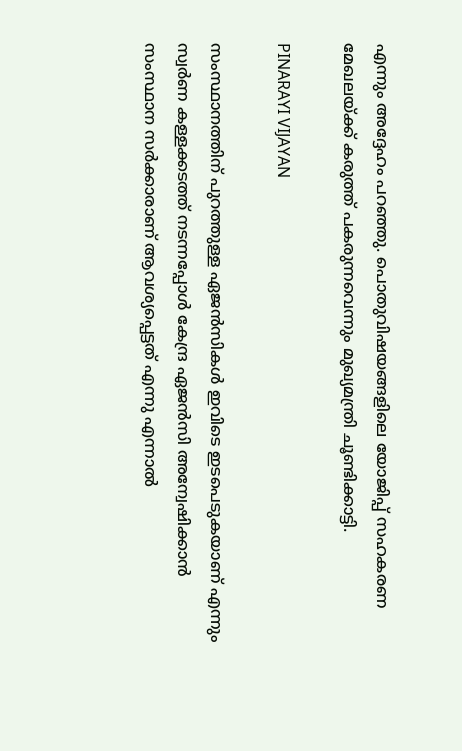എന്നും അദ്ദേഹം പറഞ്ഞു. പൊതുവിഷയങ്ങളിലെ യോജിപ്പ് സഹകരണ മേഖലയ്ക്ക് കരുത്ത് പകരുന്നവെന്നും മുഖ്യമന്ത്രി ചൂണ്ടിക്കാട്ടി.

PINARAYI VIJAYAN

സംസ്ഥാനത്തിന് പുറത്തുള്ള ഏജന്‍സികള്‍ ഇവിടെ ഇടപെടുകയാണ് എന്നും സ്വര്‍ണ കള്ളക്കടത്ത് നടന്നപ്പോള്‍ കേന്ദ്ര ഏജന്‍സി അന്വേഷിക്കാന്‍ സംസ്ഥാന സര്‍ക്കാരാണ് ആവശ്യപ്പെട്ടത് എന്നു എന്നാല്‍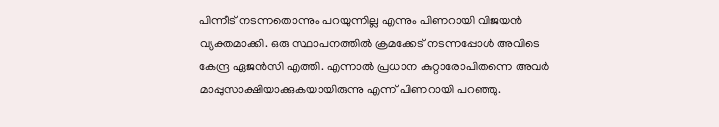പിന്നീട് നടന്നതൊന്നും പറയുന്നില്ല എന്നും പിണറായി വിജയന്‍ വ്യക്തമാക്കി. ഒരു സ്ഥാപനത്തില്‍ ക്രമക്കേട് നടന്നപ്പോള്‍ അവിടെ കേന്ദ്ര ഏജന്‍സി എത്തി. എന്നാല്‍ പ്രധാന കുറ്റാരോപിതന്നെ അവര്‍ മാപ്പുസാക്ഷിയാക്കുകയായിരുന്നു എന്ന് പിണറായി പറഞ്ഞു.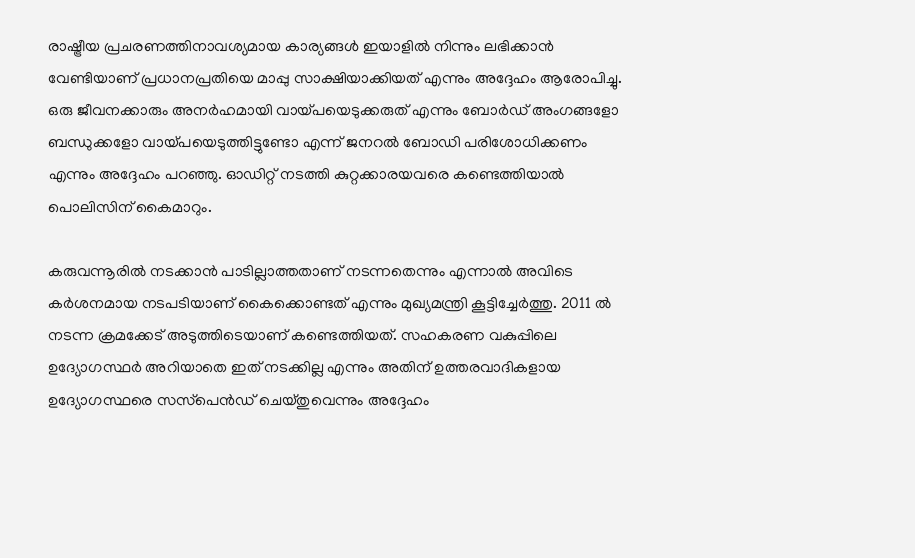രാഷ്ട്രീയ പ്രചരണത്തിനാവശ്യമായ കാര്യങ്ങള്‍ ഇയാളില്‍ നിന്നും ലഭിക്കാന്‍ വേണ്ടിയാണ് പ്രധാനപ്രതിയെ മാപ്പു സാക്ഷിയാക്കിയത് എന്നും അദ്ദേഹം ആരോപിച്ചു. ഒരു ജീവനക്കാരും അനര്‍ഹമായി വായ്പയെടുക്കരുത് എന്നും ബോര്‍ഡ് അംഗങ്ങളോ ബന്ധുക്കളോ വായ്പയെടുത്തിട്ടുണ്ടോ എന്ന് ജനറല്‍ ബോഡി പരിശോധിക്കണം എന്നും അദ്ദേഹം പറഞ്ഞു. ഓഡിറ്റ് നടത്തി കുറ്റക്കാരയവരെ കണ്ടെത്തിയാല്‍ പൊലിസിന് കൈമാറും.

കരുവന്നൂരില്‍ നടക്കാന്‍ പാടില്ലാത്തതാണ് നടന്നതെന്നും എന്നാല്‍ അവിടെ കര്‍ശനമായ നടപടിയാണ് കൈക്കൊണ്ടത് എന്നും മുഖ്യമന്ത്രി കൂട്ടിച്ചേര്‍ത്തു. 2011 ല്‍ നടന്ന ക്രമക്കേട് അടുത്തിടെയാണ് കണ്ടെത്തിയത്. സഹകരണ വകുപ്പിലെ ഉദ്യോഗസ്ഥര്‍ അറിയാതെ ഇത് നടക്കില്ല എന്നും അതിന് ഉത്തരവാദികളായ ഉദ്യോഗസ്ഥരെ സസ്‌പെന്‍ഡ് ചെയ്തുവെന്നും അദ്ദേഹം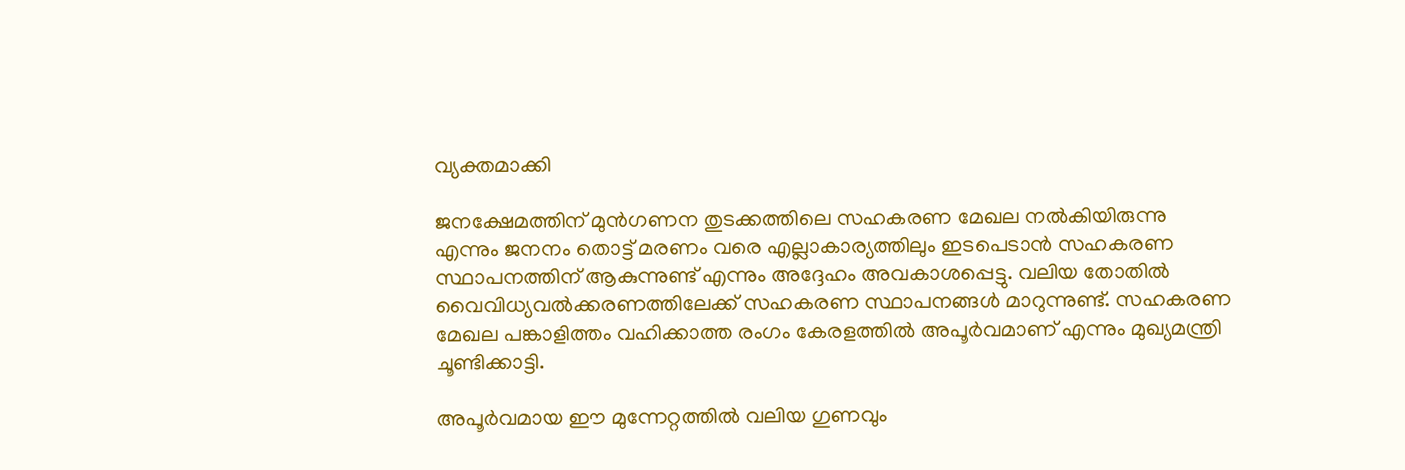വ്യക്തമാക്കി

ജനക്ഷേമത്തിന് മുന്‍ഗണന തുടക്കത്തിലെ സഹകരണ മേഖല നല്‍കിയിരുന്നു എന്നും ജനനം തൊട്ട് മരണം വരെ എല്ലാകാര്യത്തിലും ഇടപെടാന്‍ സഹകരണ സ്ഥാപനത്തിന് ആകുന്നുണ്ട് എന്നും അദ്ദേഹം അവകാശപ്പെട്ടു. വലിയ തോതില്‍ വൈവിധ്യവല്‍ക്കരണത്തിലേക്ക് സഹകരണ സ്ഥാപനങ്ങള്‍ മാറുന്നുണ്ട്. സഹകരണ മേഖല പങ്കാളിത്തം വഹിക്കാത്ത രംഗം കേരളത്തില്‍ അപൂര്‍വമാണ് എന്നും മുഖ്യമന്ത്രി ചൂണ്ടിക്കാട്ടി.

അപൂര്‍വമായ ഈ മുന്നേറ്റത്തില്‍ വലിയ ഗുണവും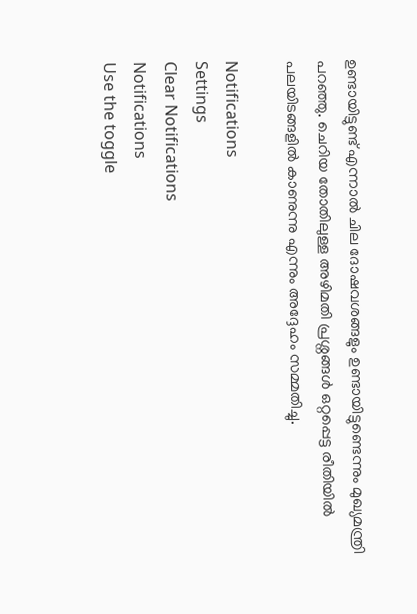ഉണ്ടായിട്ടുണ്ട് എന്നാല്‍ ചില ദോഷവശങ്ങളും ഉണ്ടായിട്ടുണ്ടെന്നും മുഖ്യമന്ത്രി പറഞ്ഞു. ചെറിയ തോതിലുള്ള അഴിമതി പ്രശ്നങ്ങള്‍ ഒറ്റപ്പെട്ട രീതിയില്‍ പലയിടങ്ങളില്‍ കാണുന്നു എന്നും അദ്ദേഹം സമ്മതിച്ചു.

Notifications
Settings
Clear Notifications
Notifications
Use the toggle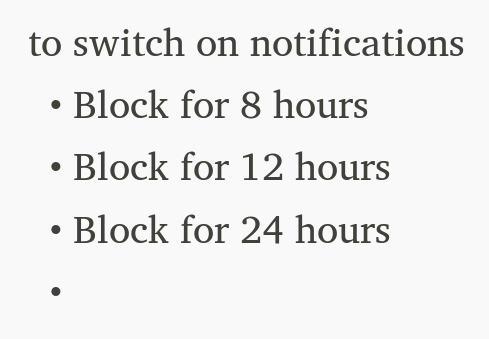to switch on notifications
  • Block for 8 hours
  • Block for 12 hours
  • Block for 24 hours
  •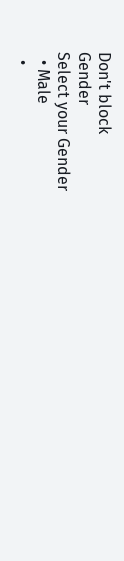Don't block
Gender
Select your Gender
  • Male
  •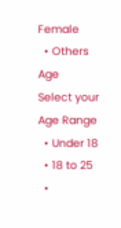Female
  • Others
Age
Select your Age Range
  • Under 18
  • 18 to 25
  •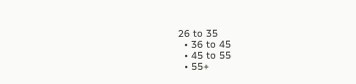26 to 35
  • 36 to 45
  • 45 to 55
  • 55+